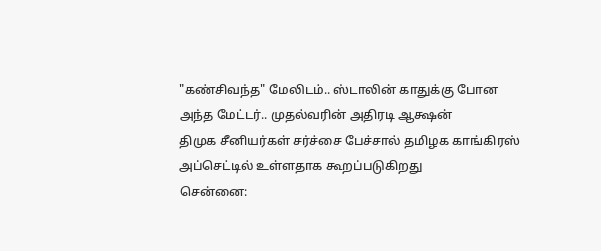"கண்சிவந்த" மேலிடம்.. ஸ்டாலின் காதுக்கு போன அந்த மேட்டர்.. முதல்வரின் அதிரடி ஆக்ஷன்
திமுக சீனியர்கள் சர்ச்சை பேச்சால் தமிழக காங்கிரஸ் அப்செட்டில் உள்ளதாக கூறப்படுகிறது
சென்னை: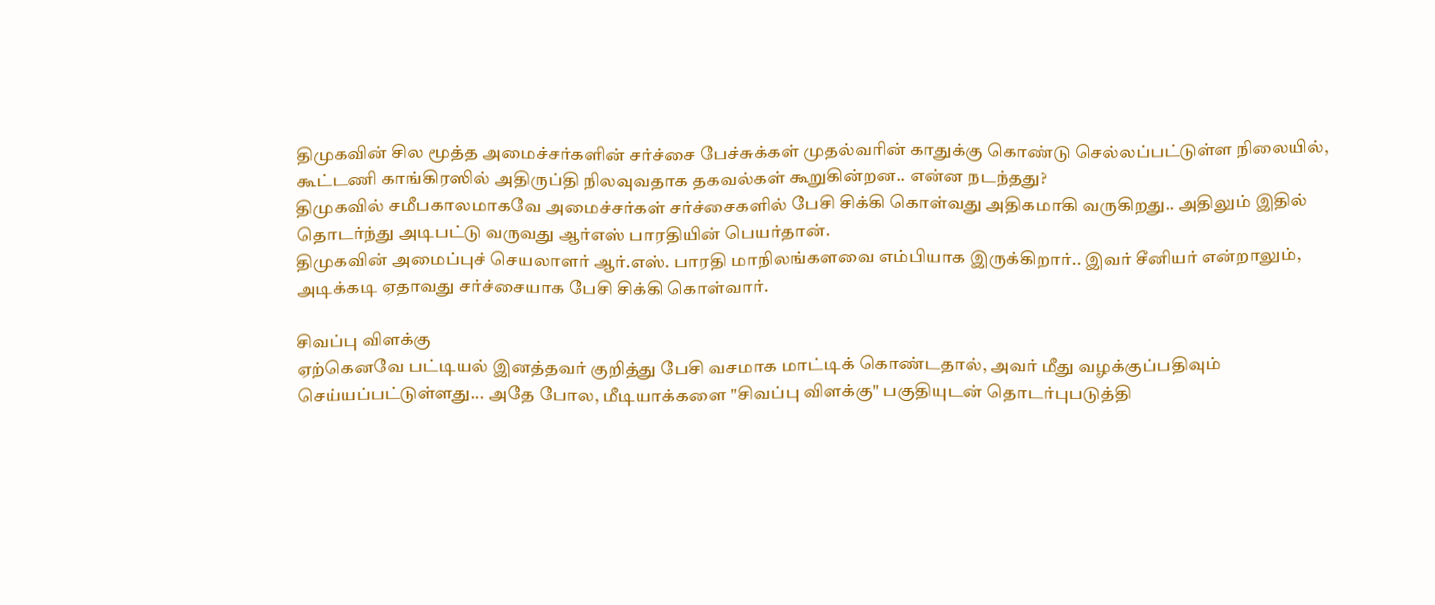திமுகவின் சில மூத்த அமைச்சர்களின் சர்ச்சை பேச்சுக்கள் முதல்வரின் காதுக்கு கொண்டு செல்லப்பட்டுள்ள நிலையில், கூட்டணி காங்கிரஸில் அதிருப்தி நிலவுவதாக தகவல்கள் கூறுகின்றன.. என்ன நடந்தது?
திமுகவில் சமீபகாலமாகவே அமைச்சர்கள் சர்ச்சைகளில் பேசி சிக்கி கொள்வது அதிகமாகி வருகிறது.. அதிலும் இதில் தொடர்ந்து அடிபட்டு வருவது ஆர்எஸ் பாரதியின் பெயர்தான்.
திமுகவின் அமைப்புச் செயலாளர் ஆர்.எஸ். பாரதி மாநிலங்களவை எம்பியாக இருக்கிறார்.. இவர் சீனியர் என்றாலும், அடிக்கடி ஏதாவது சர்ச்சையாக பேசி சிக்கி கொள்வார்.

சிவப்பு விளக்கு
ஏற்கெனவே பட்டியல் இனத்தவர் குறித்து பேசி வசமாக மாட்டிக் கொண்டதால், அவர் மீது வழக்குப்பதிவும் செய்யப்பட்டுள்ளது... அதே போல, மீடியாக்களை "சிவப்பு விளக்கு" பகுதியுடன் தொடர்புபடுத்தி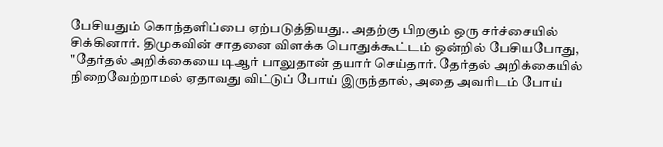பேசியதும் கொந்தளிப்பை ஏற்படுத்தியது.. அதற்கு பிறகும் ஒரு சர்ச்சையில் சிக்கினார். திமுகவின் சாதனை விளக்க பொதுக்கூட்டம் ஒன்றில் பேசியபோது, "தேர்தல் அறிக்கையை டிஆர் பாலுதான் தயார் செய்தார். தேர்தல் அறிக்கையில் நிறைவேற்றாமல் ஏதாவது விட்டுப் போய் இருந்தால், அதை அவரிடம் போய்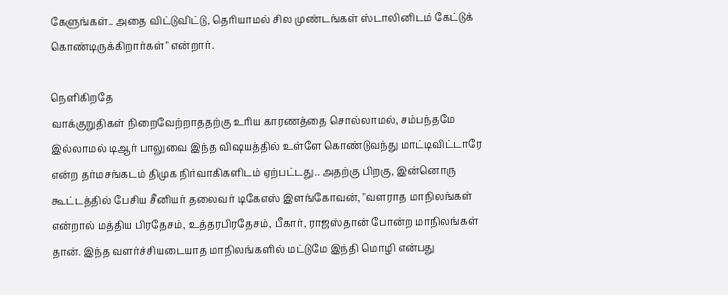கேளுங்கள்.. அதை விட்டுவிட்டு, தெரியாமல் சில முண்டங்கள் ஸ்டாலினிடம் கேட்டுக் கொண்டிருக்கிறார்கள்" என்றார்.

நெளிகிறதே
வாக்குறுதிகள் நிறைவேற்றாததற்கு உரிய காரணத்தை சொல்லாமல், சம்பந்தமே இல்லாமல் டிஆர் பாலுவை இந்த விஷயத்தில் உள்ளே கொண்டுவந்து மாட்டிவிட்டாரே என்ற தர்மசங்கடம் திமுக நிர்வாகிகளிடம் ஏற்பட்டது.. அதற்கு பிறகு, இன்னொரு கூட்டத்தில் பேசிய சீனியர் தலைவர் டிகேஎஸ் இளங்கோவன், "வளராத மாநிலங்கள் என்றால் மத்திய பிரதேசம், உத்தரபிரதேசம், பீகார், ராஜஸ்தான் போன்ற மாநிலங்கள் தான். இந்த வளர்ச்சியடையாத மாநிலங்களில் மட்டுமே இந்தி மொழி என்பது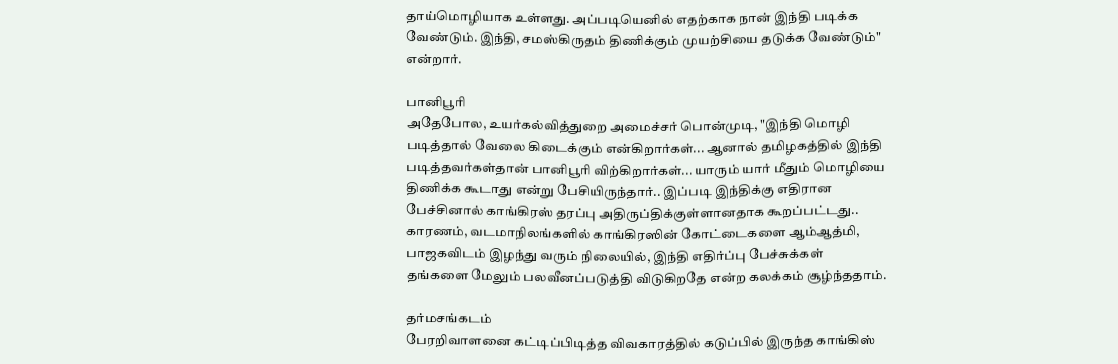தாய்மொழியாக உள்ளது. அப்படியெனில் எதற்காக நான் இந்தி படிக்க வேண்டும். இந்தி, சமஸ்கிருதம் திணிக்கும் முயற்சியை தடுக்க வேண்டும்" என்றார்.

பானிபூரி
அதேபோல, உயர்கல்வித்துறை அமைச்சர் பொன்முடி, "இந்தி மொழி படித்தால் வேலை கிடைக்கும் என்கிறார்கள்... ஆனால் தமிழகத்தில் இந்தி படித்தவர்கள்தான் பானிபூரி விற்கிறார்கள்... யாரும் யார் மீதும் மொழியை திணிக்க கூடாது என்று பேசியிருந்தார்.. இப்படி இந்திக்கு எதிரான பேச்சினால் காங்கிரஸ் தரப்பு அதிருப்திக்குள்ளானதாக கூறப்பட்டது.. காரணம், வடமாநிலங்களில் காங்கிரஸின் கோட்டைகளை ஆம்ஆத்மி, பாஜகவிடம் இழந்து வரும் நிலையில், இந்தி எதிர்ப்பு பேச்சுக்கள் தங்களை மேலும் பலவீனப்படுத்தி விடுகிறதே என்ற கலக்கம் சூழ்ந்ததாம்.

தர்மசங்கடம்
பேரறிவாளனை கட்டிப்பிடித்த விவகாரத்தில் கடுப்பில் இருந்த காங்கிஸ்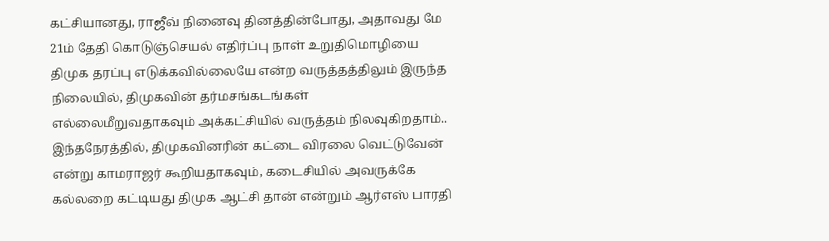கட்சியானது, ராஜீவ் நினைவு தினத்தின்போது, அதாவது மே 21ம் தேதி கொடுஞ்செயல் எதிர்ப்பு நாள் உறுதிமொழியை திமுக தரப்பு எடுக்கவில்லையே என்ற வருத்தத்திலும் இருந்த நிலையில், திமுகவின் தர்மசங்கடங்கள் எல்லைமீறுவதாகவும் அக்கட்சியில் வருத்தம் நிலவுகிறதாம்.. இந்தநேரத்தில், திமுகவினரின் கட்டை விரலை வெட்டுவேன் என்று காமராஜர் கூறியதாகவும், கடைசியில் அவருக்கே கல்லறை கட்டியது திமுக ஆட்சி தான் என்றும் ஆர்எஸ் பாரதி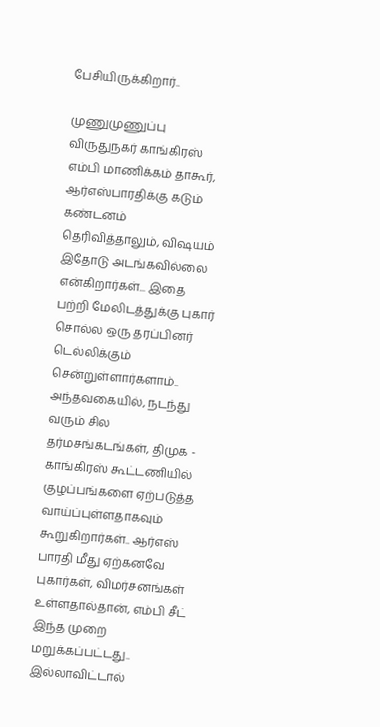பேசியிருக்கிறார்..

முணுமுணுப்பு
விருதுநகர் காங்கிரஸ் எம்பி மாணிக்கம் தாகூர், ஆர்எஸ்பாரதிக்கு கடும் கண்டனம் தெரிவித்தாலும், விஷயம் இதோடு அடங்கவில்லை என்கிறார்கள்... இதை பற்றி மேலிடத்துக்கு புகார் சொல்ல ஒரு தரப்பினர் டெல்லிக்கும் சென்றுள்ளார்களாம்.. அந்தவகையில், நடந்து வரும் சில தர்மசங்கடங்கள், திமுக - காங்கிரஸ் கூட்டணியில் குழப்பங்களை ஏற்படுத்த வாய்ப்புள்ளதாகவும் கூறுகிறார்கள்.. ஆர்எஸ் பாரதி மீது ஏற்கனவே புகார்கள், விமர்சனங்கள் உள்ளதால்தான், எம்பி சீட் இந்த முறை மறுக்கப்பட்டது.. இல்லாவிட்டால்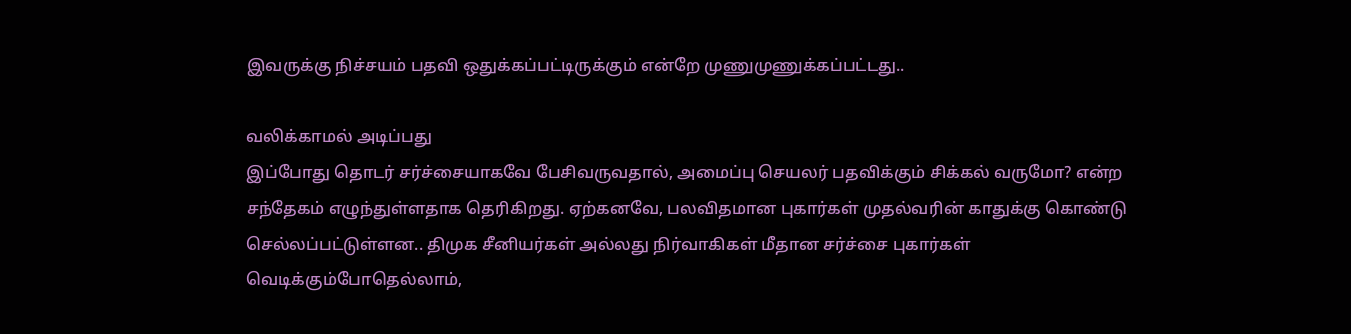இவருக்கு நிச்சயம் பதவி ஒதுக்கப்பட்டிருக்கும் என்றே முணுமுணுக்கப்பட்டது..

வலிக்காமல் அடிப்பது
இப்போது தொடர் சர்ச்சையாகவே பேசிவருவதால், அமைப்பு செயலர் பதவிக்கும் சிக்கல் வருமோ? என்ற சந்தேகம் எழுந்துள்ளதாக தெரிகிறது. ஏற்கனவே, பலவிதமான புகார்கள் முதல்வரின் காதுக்கு கொண்டு செல்லப்பட்டுள்ளன.. திமுக சீனியர்கள் அல்லது நிர்வாகிகள் மீதான சர்ச்சை புகார்கள் வெடிக்கும்போதெல்லாம்,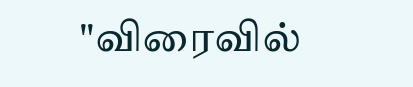"விரைவில்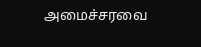அமைச்சரவை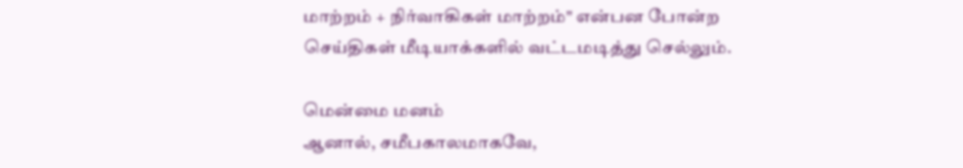மாற்றம் + நிர்வாகிகள் மாற்றம்" என்பன போன்ற செய்திகள் மீடியாக்களில் வட்டமடித்து செல்லும்.

மென்மை மனம்
ஆனால், சமீபகாலமாகவே,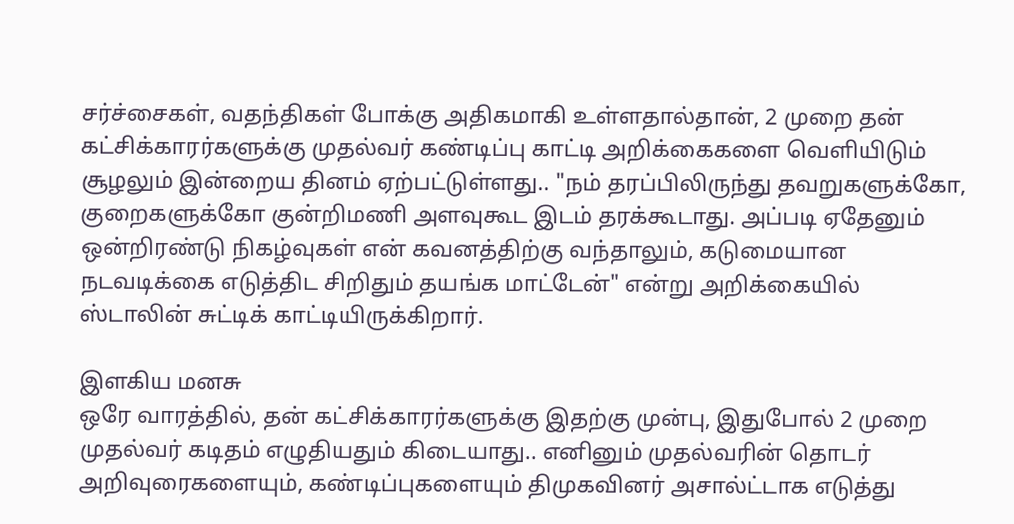சர்ச்சைகள், வதந்திகள் போக்கு அதிகமாகி உள்ளதால்தான், 2 முறை தன் கட்சிக்காரர்களுக்கு முதல்வர் கண்டிப்பு காட்டி அறிக்கைகளை வெளியிடும் சூழலும் இன்றைய தினம் ஏற்பட்டுள்ளது.. "நம் தரப்பிலிருந்து தவறுகளுக்கோ, குறைகளுக்கோ குன்றிமணி அளவுகூட இடம் தரக்கூடாது. அப்படி ஏதேனும் ஒன்றிரண்டு நிகழ்வுகள் என் கவனத்திற்கு வந்தாலும், கடுமையான நடவடிக்கை எடுத்திட சிறிதும் தயங்க மாட்டேன்" என்று அறிக்கையில் ஸ்டாலின் சுட்டிக் காட்டியிருக்கிறார்.

இளகிய மனசு
ஒரே வாரத்தில், தன் கட்சிக்காரர்களுக்கு இதற்கு முன்பு, இதுபோல் 2 முறை முதல்வர் கடிதம் எழுதியதும் கிடையாது.. எனினும் முதல்வரின் தொடர் அறிவுரைகளையும், கண்டிப்புகளையும் திமுகவினர் அசால்ட்டாக எடுத்து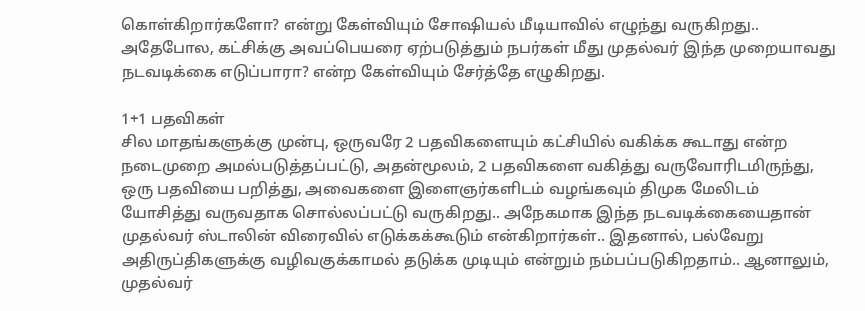கொள்கிறார்களோ? என்று கேள்வியும் சோஷியல் மீடியாவில் எழுந்து வருகிறது.. அதேபோல, கட்சிக்கு அவப்பெயரை ஏற்படுத்தும் நபர்கள் மீது முதல்வர் இந்த முறையாவது நடவடிக்கை எடுப்பாரா? என்ற கேள்வியும் சேர்த்தே எழுகிறது.

1+1 பதவிகள்
சில மாதங்களுக்கு முன்பு, ஒருவரே 2 பதவிகளையும் கட்சியில் வகிக்க கூடாது என்ற நடைமுறை அமல்படுத்தப்பட்டு, அதன்மூலம், 2 பதவிகளை வகித்து வருவோரிடமிருந்து, ஒரு பதவியை பறித்து, அவைகளை இளைஞர்களிடம் வழங்கவும் திமுக மேலிடம் யோசித்து வருவதாக சொல்லப்பட்டு வருகிறது.. அநேகமாக இந்த நடவடிக்கையைதான் முதல்வர் ஸ்டாலின் விரைவில் எடுக்கக்கூடும் என்கிறார்கள்.. இதனால், பல்வேறு அதிருப்திகளுக்கு வழிவகுக்காமல் தடுக்க முடியும் என்றும் நம்பப்படுகிறதாம்.. ஆனாலும், முதல்வர்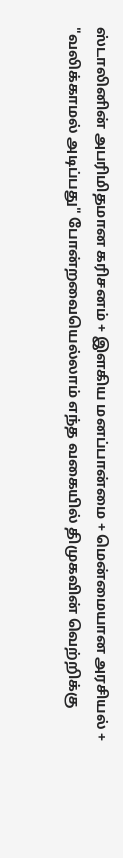ஸ்டாலினின் அபரிமிதமான கரிசனம் + இளகிய மனப்பான்மை + மென்மையான அரசியல் + "வலிக்காமல் அடிப்பது" போன்றவையெல்லாம் எந்த வகையில் திமுகவின் வெற்றிக்கு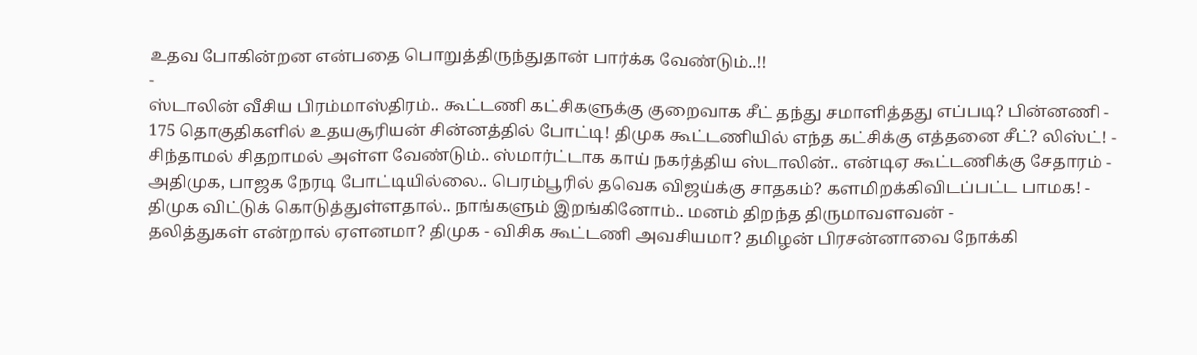உதவ போகின்றன என்பதை பொறுத்திருந்துதான் பார்க்க வேண்டும்..!!
-
ஸ்டாலின் வீசிய பிரம்மாஸ்திரம்.. கூட்டணி கட்சிகளுக்கு குறைவாக சீட் தந்து சமாளித்தது எப்படி? பின்னணி -
175 தொகுதிகளில் உதயசூரியன் சின்னத்தில் போட்டி! திமுக கூட்டணியில் எந்த கட்சிக்கு எத்தனை சீட்? லிஸ்ட்! -
சிந்தாமல் சிதறாமல் அள்ள வேண்டும்.. ஸ்மார்ட்டாக காய் நகர்த்திய ஸ்டாலின்.. என்டிஏ கூட்டணிக்கு சேதாரம் -
அதிமுக, பாஜக நேரடி போட்டியில்லை.. பெரம்பூரில் தவெக விஜய்க்கு சாதகம்? களமிறக்கிவிடப்பட்ட பாமக! -
திமுக விட்டுக் கொடுத்துள்ளதால்.. நாங்களும் இறங்கினோம்.. மனம் திறந்த திருமாவளவன் -
தலித்துகள் என்றால் ஏளனமா? திமுக - விசிக கூட்டணி அவசியமா? தமிழன் பிரசன்னாவை நோக்கி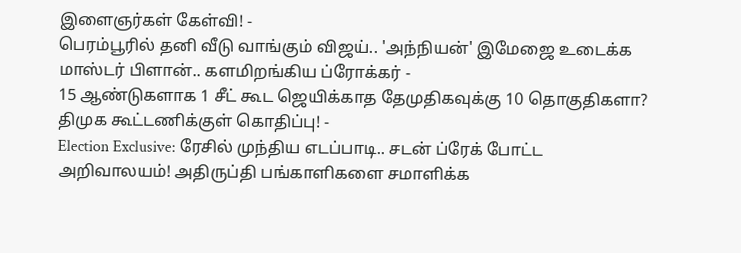இளைஞர்கள் கேள்வி! -
பெரம்பூரில் தனி வீடு வாங்கும் விஜய்.. 'அந்நியன்' இமேஜை உடைக்க மாஸ்டர் பிளான்.. களமிறங்கிய ப்ரோக்கர் -
15 ஆண்டுகளாக 1 சீட் கூட ஜெயிக்காத தேமுதிகவுக்கு 10 தொகுதிகளா? திமுக கூட்டணிக்குள் கொதிப்பு! -
Election Exclusive: ரேசில் முந்திய எடப்பாடி.. சடன் ப்ரேக் போட்ட அறிவாலயம்! அதிருப்தி பங்காளிகளை சமாளிக்க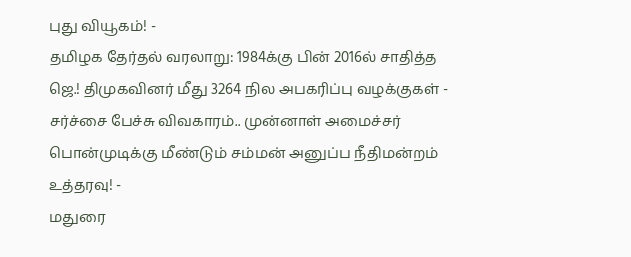புது வியூகம்! -
தமிழக தேர்தல் வரலாறு: 1984க்கு பின் 2016ல் சாதித்த ஜெ.! திமுகவினர் மீது 3264 நில அபகரிப்பு வழக்குகள் -
சர்ச்சை பேச்சு விவகாரம்.. முன்னாள் அமைச்சர் பொன்முடிக்கு மீண்டும் சம்மன் அனுப்ப நீதிமன்றம் உத்தரவு! -
மதுரை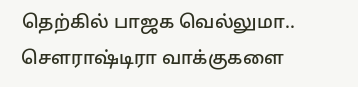தெற்கில் பாஜக வெல்லுமா.. செளராஷ்டிரா வாக்குகளை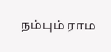நம்பும் ராம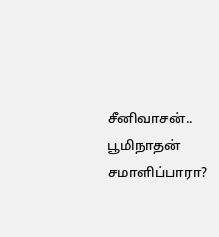சீனிவாசன்.. பூமிநாதன் சமாளிப்பாரா?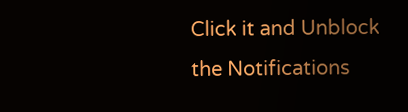Click it and Unblock the Notifications